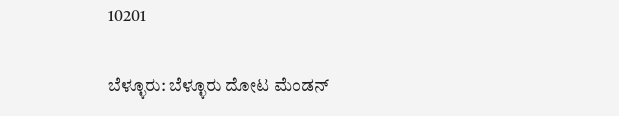10201

ಬೆಳ್ಳೂರು: ಬೆಳ್ಳೂರು ದೋಟ ಮೆಂಡನ್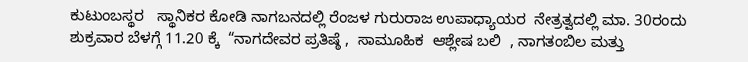ಕುಟುಂಬಸ್ಥರ   ಸ್ಥಾನಿಕರ ಕೋಡಿ ನಾಗಬನದಲ್ಲಿ ರೆಂಜಳ ಗುರುರಾಜ ಉಪಾಧ್ಯಾಯರ  ನೇತ್ರತ್ವದಲ್ಲಿ ಮಾ. 30ರಂದು  ಶುಕ್ರವಾರ ಬೆಳಗ್ಗೆ 11.20 ಕ್ಕೆ  “ನಾಗದೇವರ ಪ್ರತಿಷ್ಠೆ ,  ಸಾಮೂಹಿಕ  ಆಶ್ಲೇಷ ಬಲಿ  , ನಾಗತಂಬಿಲ ಮತ್ತು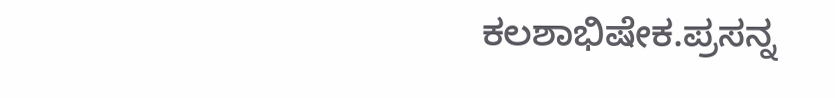ಕಲಶಾಭಿಷೇಕ.ಪ್ರಸನ್ನ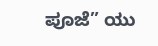ಪೂಜೆ” ಯು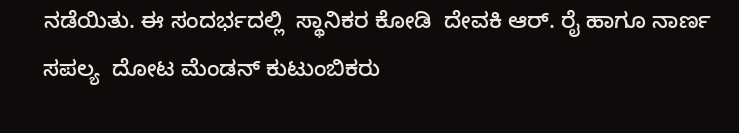ನಡೆಯಿತು. ಈ ಸಂದರ್ಭದಲ್ಲಿ  ಸ್ಥಾನಿಕರ ಕೋಡಿ  ದೇವಕಿ ಆರ್. ರೈ ಹಾಗೂ ನಾರ್ಣ ಸಪಲ್ಯ  ದೋಟ ಮೆಂಡನ್ ಕುಟುಂಬಿಕರು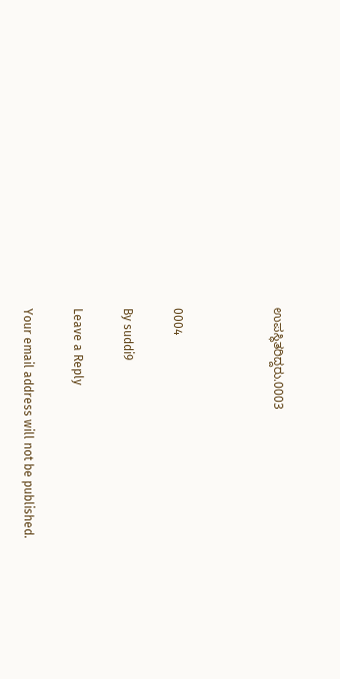ಉಪಸ್ಥಿತರಿದ್ದರು.0003



0004

By suddi9

Leave a Reply

Your email address will not be published.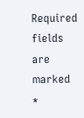Required fields are marked *